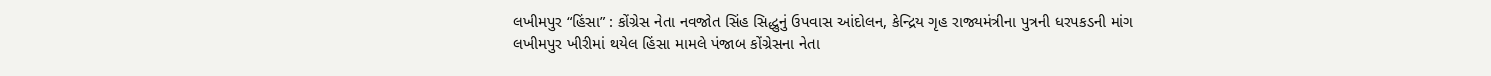લખીમપુર “હિંસા” : કોંગ્રેસ નેતા નવજોત સિંહ સિદ્ધુનું ઉપવાસ આંદોલન, કેન્દ્રિય ગૃહ રાજ્યમંત્રીના પુત્રની ધરપકડની માંગ
લખીમપુર ખીરીમાં થયેલ હિંસા મામલે પંજાબ કોંગ્રેસના નેતા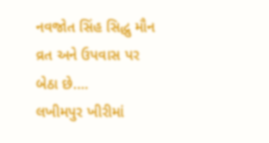નવજોત સિંહ સિદ્ધુ મૌન વ્રત અને ઉપવાસ પર બેઠા છે.…
લખીમપુર ખીરીમાં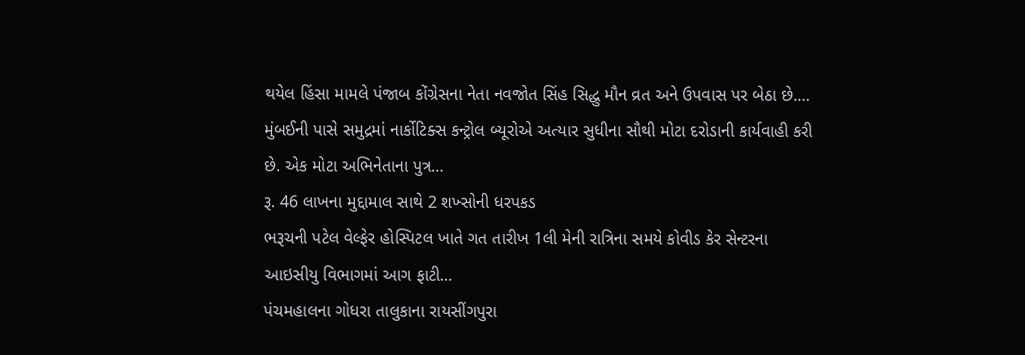થયેલ હિંસા મામલે પંજાબ કોંગ્રેસના નેતા નવજોત સિંહ સિદ્ધુ મૌન વ્રત અને ઉપવાસ પર બેઠા છે.…
મુંબઈની પાસે સમુદ્રમાં નાર્કોટિક્સ કન્ટ્રોલ બ્યૂરોએ અત્યાર સુધીના સૌથી મોટા દરોડાની કાર્યવાહી કરી છે. એક મોટા અભિનેતાના પુત્ર…
રૂ. 46 લાખના મુદ્દામાલ સાથે 2 શખ્સોની ધરપકડ
ભરૂચની પટેલ વેલ્ફેર હોસ્પિટલ ખાતે ગત તારીખ 1લી મેની રાત્રિના સમયે કોવીડ કેર સેન્ટરના આઇસીયુ વિભાગમાં આગ ફાટી…
પંચમહાલના ગોધરા તાલુકાના રાયસીંગપુરા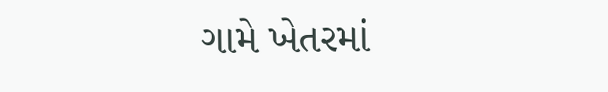ગામે ખેતરમાં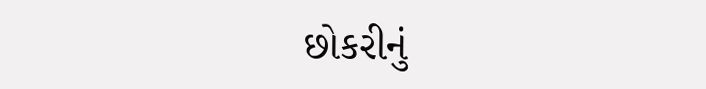છોકરીનું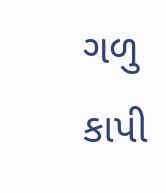ગળુ કાપી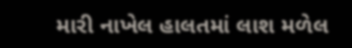મારી નાખેલ હાલતમાં લાશ મળેલ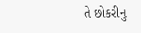તે છોકરીનુ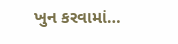ખુન કરવામાં…